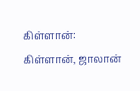கிள்ளான்:
கிள்ளான், ஜாலான்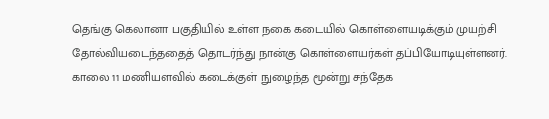தெங்கு கெலானா பகுதியில் உள்ள நகை கடையில் கொள்ளையடிக்கும் முயற்சி தோல்வியடைந்ததைத் தொடர்ந்து நான்கு கொள்ளையர்கள் தப்பியோடியுள்ளனர்.
காலை 11 மணியளவில் கடைக்குள் நுழைந்த மூன்று சந்தேக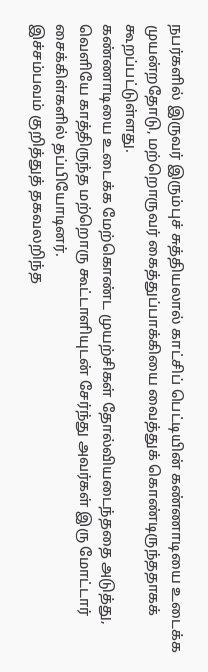நபர்களில் இருவர் இரும்புச் சுத்தியலால் காட்சிப் பெட்டியின் கண்ணாடியை உடைக்க முயன்றதோடு, மற்றொருவர் கைத்துப்பாக்கியை வைத்துக் கொண்டிருந்ததாகக் கூறப்பட்டுள்ளது.
கண்ணாடியை உடைக்க மேற்கொண்ட முயற்சிகள் தோல்வியடைந்ததை அடுத்து, வெளியே காத்திருந்த மற்றொரு கூட்டாளியுடன் சேர்ந்து அவர்கள் இரு மோட்டார் சைக்கிள்களில் தப்பியோடினர்.
இச்சம்பவம் குறித்துத் தகவலறிந்த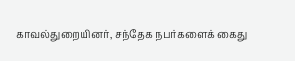காவல்துறையினர், சந்தேக நபர்களைக் கைது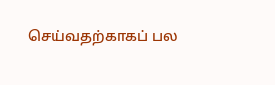செய்வதற்காகப் பல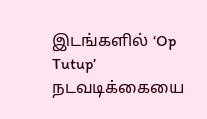இடங்களில் ‘Op Tutup’ நடவடிக்கையை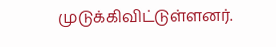முடுக்கிவிட்டுள்ளனர்.